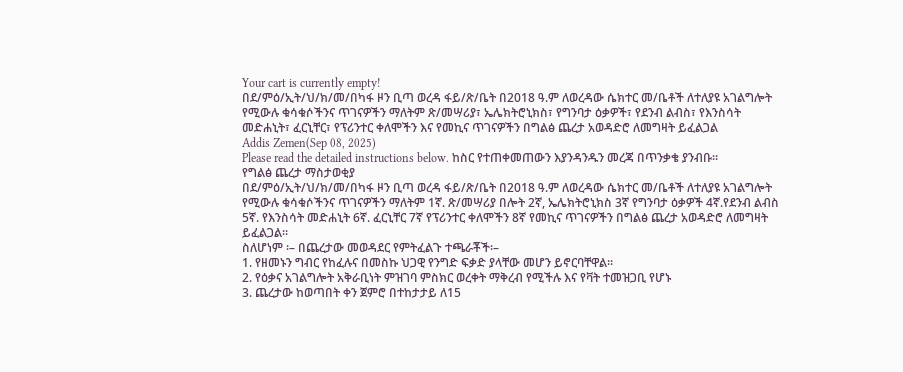Your cart is currently empty!
በደ/ምዕ/ኢት/ህ/ክ/መ/በካፋ ዞን ቢጣ ወረዳ ፋይ/ጽ/ቤት በ2018 ዓ.ም ለወረዳው ሴክተር መ/ቤቶች ለተለያዩ አገልግሎት የሚውሉ ቁሳቁሶችንና ጥገናዎችን ማለትም ጽ/መሣሪያ፣ ኤሌክትሮኒክስ፣ የግንባታ ዕቃዎች፣ የደንብ ልብስ፣ የእንስሳት መድሐኒት፣ ፈርኒቸር፣ የፕሪንተር ቀለሞችን እና የመኪና ጥገናዎችን በግልፅ ጨረታ አወዳድሮ ለመግዛት ይፈልጋል
Addis Zemen(Sep 08, 2025)
Please read the detailed instructions below. ከስር የተጠቀመጠውን እያንዳንዱን መረጃ በጥንቃቄ ያንብቡ።
የግልፅ ጨረታ ማስታወቂያ
በደ/ምዕ/ኢት/ህ/ክ/መ/በካፋ ዞን ቢጣ ወረዳ ፋይ/ጽ/ቤት በ2018 ዓ.ም ለወረዳው ሴክተር መ/ቤቶች ለተለያዩ አገልግሎት የሚውሉ ቁሳቁሶችንና ጥገናዎችን ማለትም 1ኛ. ጽ/መሣሪያ በሎት 2ኛ, ኤሌክትሮኒክስ 3ኛ የግንባታ ዕቃዎች 4ኛ.የደንብ ልብስ 5ኛ. የእንስሳት መድሐኒት 6ኛ. ፈርኒቸር 7ኛ የፕሪንተር ቀለሞችን 8ኛ የመኪና ጥገናዎችን በግልፅ ጨረታ አወዳድሮ ለመግዛት ይፈልጋል፡፡
ስለሆነም ፡– በጨረታው መወዳደር የምትፈልጉ ተጫራቾች፡–
1. የዘመኑን ግብር የከፈሉና በመስኩ ህጋዊ የንግድ ፍቃድ ያላቸው መሆን ይኖርባቸዋል።
2. የዕቃና አገልግሎት አቅራቢነት ምዝገባ ምስክር ወረቀት ማቅረብ የሚችሉ እና የቫት ተመዝጋቢ የሆኑ
3. ጨረታው ከወጣበት ቀን ጀምሮ በተከታታይ ለ15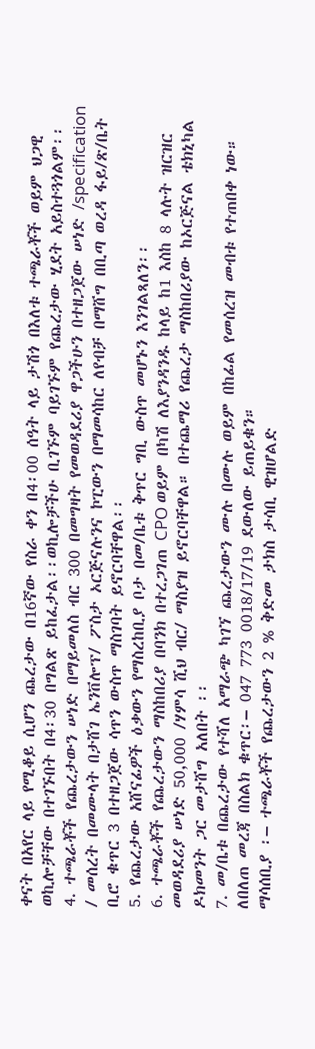ቀናት በአየር ላይ የሚቆይ ሲሆን ጨረታው በ16ኛው የስራ ቀን በ4፡00 ሰዓት ላይ ታሽጎ በእለቱ ተጫራቾች ወይም ህጋዊ ወኪሎቻቸው በተገኙበት በ4፡30 በግልጽ ይከፈታል፡፡ወኪሎቻችሁ ቢገኙም ባይገኙም የጨረታው ሂደት አይስተጓጎልም፡፡
4. ተጫራቾች የጨረታውን ሠነድ በማይመለስ ብር 300 በመግዛት የመወዳደሪያ ዋጋችሁን በተዘጋጀው ሠነድ /specification / መሰረት በመሙላት በታሸገ ኤንቨሎፕ/ ፖስታ ኦርጅናሉንና ኮፒውን በማመሳከር ለየብቻ በማሸግ በቢጣ ወረዳ ፋይ/ጽ/ቤት ቢሮ ቁጥር 3 በተዘጋጀው ሳጥን ውስጥ ማስገባት ይኖርባቸዋል፡፡
5. የጨረታው አሸናፊዎች ዕቃውን የማስረከቢያ ቦታ በመ/ቤቱ ቅጥር ግቢ ውስጥ መሆኑን እንገልጻለን፡፡
6. ተጫራቾች የጨረታውን ማስከበሪያ በባንክ በተረጋገጠ CPO ወይም በካሽ ለእያንዳንዱ ከላይ ከ1 እስከ 8 ላሉት ዝርዝር መወዳደሪያ ሠነድ 50,000 /ሃምሳ ሺህ ብር/ ማስያዝ ይኖርባቸዋል። በተጨማሪ የጨረታ ማስከበሪያው ከኦርጅናል ቴክኒካል ዶክመንት ጋር መታሸግ አለበት ፡፡
7. መ/ቤቱ በጨረታው የተሻለ አማራጭ ካገኘ ጨረታውን ሙሉ በሙሉ ወይም በከፊል የመሰረዝ መብቱ የተጠበቀ ነው።
ለበለጠ መረጃ በስልክ ቁጥር፡– 047 773 0018/17/19 ደውለው ይጠይቁን።
ማሳሰቢያ ፡– ተጫራቾች የጨረታውን 2 % ቅድመ ታክስ ታሳቢ ዊዝሆልድ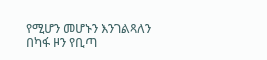የሚሆን መሆኑን እንገልጻለን
በካፋ ዞን የቢጣ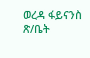ወረዳ ፋይናንስ ጽ/ቤት